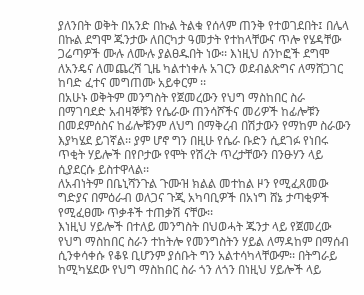ያለንበት ወቅት በአንድ በኩል ትልቁ የሰላም ጠንቅ የተወገደበት፤ በሌላ በኩል ደግሞ ጁንታው ለበርካታ ዓመታት የተከላቸውና ጥሎ የሄዳቸው ጋሬጣዎች ሙሉ ለሙሉ ያልፀዱበት ነው፡፡ እነዚህ ሰንኮፎች ደግሞ ለአንዴና ለመጨረሻ ጊዜ ካልተነቀሉ አገርን ወደብልጽግና ለማሸጋገር ከባድ ፈተና መግጠሙ አይቀርም ፡፡
በአሁኑ ወቅትም መንግስት የጀመረውን የህግ ማስከበር ስራ በማገባደድ አብዛኞቹን የሴራው ጠንሳሾችና መሪዎች ከፊሎቹን በመደምሰስና ከፊሎቹንም ለህግ በማቅረብ በሽታውን የማከም ስራውን እያካሄደ ይገኛል፡፡ ያም ሆኖ ግን በዚሁ የሴራ ቡድን ሲደገፉ የነበሩ ጥቂት ሃይሎች በየቦታው የሞት የሽረት ጥረታቸውን በንፁሃን ላይ ሲያደርሱ ይስተዋላል፡፡
ለአብነትም በቤኒሻንጉል ጉሙዝ ክልል መተከል ዞን የሚፈጸመው ግድያና በምዕራብ ወለጋና ጉጂ አካባቢዎች በአነግ ሸኔ ታጣቂዎች የሚፈፀሙ ጥቃቶች ተጠቃሽ ናቸው፡፡
እነዚህ ሃይሎች በተለይ መንግስት በህወሓት ጁንታ ላይ የጀመረው የህግ ማስከበር ስራን ተከትሎ የመንግስትን ሃይል ለማዳከም በማሰብ ሲንቀሳቀሱ የቆዩ ቢሆንም ያሰቡት ግን አልተሳካላቸውም፡፡ በትግራይ ከሚካሄደው የህግ ማስከበር ስራ ጎን ለጎን በነዚህ ሃይሎች ላይ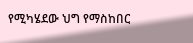የሚካሄደው ህግ የማስከበር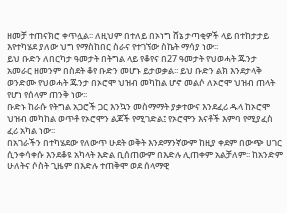ዘመቻ ተጠናክሮ ቀጥሏል፡፡ ለዚህም በተለይ በኦነግ ሸኔ ታጣቂዎች ላይ በተከታታይ እየተካሄደ ያለው ህግ የማስከበር ስራና የተገኘው ስኬት ማሳያ ነው፡፡
ይህ ቡድን ለበርካታ ዓመታት በትግል ላይ የቆየና በ27 ዓመታት የህወሓት ጁንታ አመራር ዘመንም በስደት ቆየ ቡድን መሆኑ ይታወቃል፡፡ ይህ ቡድን ልክ እንደታላቅ ወንድሙ የህወሓት ጁንታ በኦሮሞ ህዝብ መካከል ሆኖ መልሶ ለኦሮሞ ህዝብ ጠላት የሆነ የሰላም ጠንቅ ነው፡፡
ቡድኑ ከራሱ የትግል አጋሮች ጋር እንኳን መስማማት ያቃተውና እንደፈሪ ዱላ ከኦሮሞ ህዝብ መካከል ወጥቶ የኦሮሞን ልጆች የሚገድል፤ የኦሮሞን እናቶች እምባ የሚያፈስ ፈሪ አካል ነው፡፡
በአገራችን በተካሄደው የለውጥ ሁደት ወቅት እንደማንኛውም ከዚያ ቀደም በውጭ ሀገር ሲንቀሳቀሱ እንደቆዩ አካላት እድል ቢሰጠውም በእድሉ ሊጠቀም አልቻለም፡፡ ከአንድም ሁለትና ሶስት ጊዜም በእድሉ ተጠቅሞ ወደ ሰላማዊ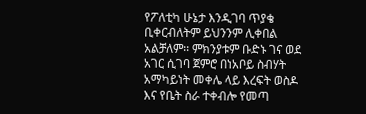የፖለቲካ ሁኔታ እንዲገባ ጥያቄ ቢቀርብለትም ይህንንም ሊቀበል አልቻለም፡፡ ምክንያቱም ቡድኑ ገና ወደ አገር ሲገባ ጀምሮ በነአቦይ ስብሃት አማካይነት መቀሌ ላይ እረፍት ወስዶ እና የቤት ስራ ተቀብሎ የመጣ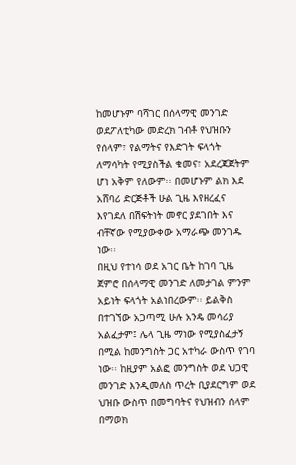ከመሆኑም ባሻገር በሰላማዊ መንገድ ወደፖለቲካው መድረክ ገብቶ የህዝቡን የሰላም፣ የልማትና የእድገት ፍላጎት ለማሳካት የሚያስችል ቁመና፣ አደረጃጀትም ሆነ አቅም የለውም፡፡ በመሆኑም ልክ እደ አሸባሪ ድርጅቶች ሁል ጊዜ እየዘረፈና እየገደለ በሽፍትነት መኖር ያደገበት እና ብቸኛው የሚያውቀው አማራጭ መንገዱ ነው፡፡
በዚህ የተነሳ ወደ አገር ቤት ከገባ ጊዜ ጀምሮ በሰላማዊ መንገድ ለመታገል ምንም አይነት ፍላጎት አልነበረውም፡፡ ይልቅስ በተገኘው አጋጣሚ ሁሉ አንዴ መሳሪያ አልፈታም፤ ሌላ ጊዜ ማነው የሚያስፈታኝ በሚል ከመንግስት ጋር አተካራ ውስጥ የገባ ነው፡፡ ከዚያም አልፎ መንግስት ወደ ህጋዊ መንገድ እንዲመለስ ጥረት ቢያደርግም ወደ ህዝቡ ውስጥ በመግባትና የህዝብን ሰላም በማወክ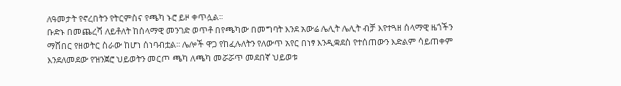ለዓመታት የኖረበትን የትርምስና የጫካ ኑሮ ይዞ ቀጥሏል፡፡
ቡድኑ በመጨረሻ ለይቶለት ከሰላማዊ መንገድ ወጥቶ በየጫካው በመግባት እንደ አውሬ ሌሊት ሌሊት ብቻ እየተጓዘ ሰላማዊ ዜጎችን ማሸበር የዘወትር ስራው ከሆነ ሰነባብቷል፡፡ ሌሎች ዋጋ የከፈሉለትን የለውጥ አየር በነፃ እንዲቋደስ የተሰጠውን እድልም ሳይጠቀም እንደለመደው የዝንጀሮ ህይወትን መርጦ ጫካ ለጫካ መሯሯጥ መደበኛ ህይወቱ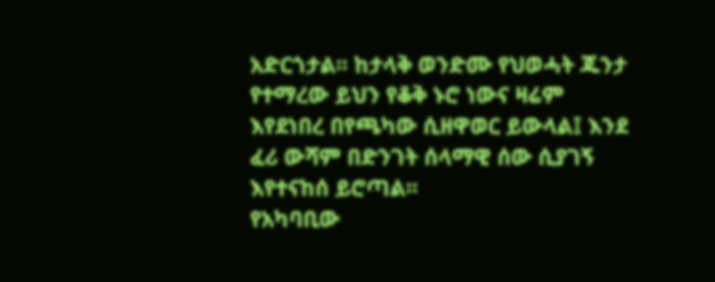አድርጎታል፡፡ ከታላቅ ወንድሙ የህወሓት ጁንታ የተማረው ይህን የቆቅ ኑሮ ነውና ዛሬም እየደነበረ በየጫካው ሲዘዋወር ይውላል፤ እንደ ፈሪ ውሻም በድንገት ሰላማዊ ሰው ሲያገኝ እየተናከሰ ይሮጣል፡፡
የአካባቢው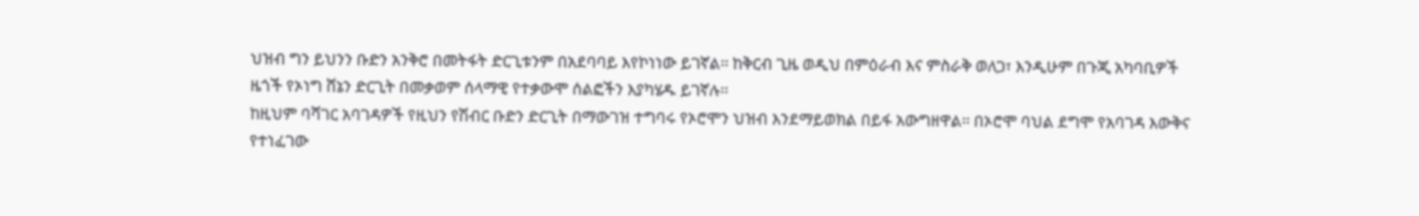ህዝብ ግን ይህንን ቡድን አንቅሮ በመትፋት ድርጊቱንም በአደባባይ እየኮነነው ይገኛል፡፡ ከቅርብ ጊዜ ወዲህ በምዕራብ እና ምስራቅ ወለጋ፣ እንዲሁም በጉጂ አካባቢዎች ዜጎች የኦነግ ሸኔን ድርጊት በመቃወም ሰላማዊ የተቃውሞ ሰልፎችን እያካሄዱ ይገኛሉ፡፡
ከዚህም ባሻገር አባገዳዎች የዚህን የሽብር ቡድን ድርጊት በማውገዝ ተግባሩ የኦሮሞን ህዝብ እንደማይወክል በይፋ አውግዘዋል፡፡ በኦሮሞ ባህል ደግሞ የአባገዳ እውቅና የተነፈገው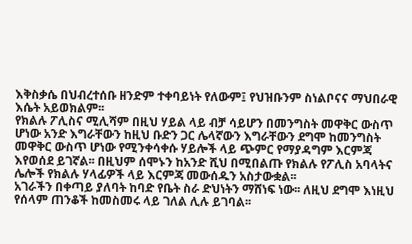እቅስቃሴ በህብረተሰቡ ዘንድም ተቀባይነት የለውም፤ የህዝቡንም ስነልቦናና ማህበራዊ እሴት አይወክልም፡፡
የክልሉ ፖሊስና ሚሊሻም በዚህ ሃይል ላይ ብቻ ሳይሆን በመንግስት መዋቅር ውስጥ ሆነው አንድ እግራቸውን ከዚህ ቡድን ጋር ሌላኛውን እግራቸውን ደግሞ ከመንግስት መዋቅር ውስጥ ሆነው የሚንቀሳቀሱ ሃይሎች ላይ ጭምር የማያዳግም እርምጃ እየወሰደ ይገኛል፡፡ በዚህም ሰሞኑን ከአንድ ሺህ በሚበልጡ የክልሉ የፖሊስ አባላትና ሌሎች የክልሉ ሃላፊዎች ላይ እርምጃ መውሰዱን አስታውቋል፡፡
አገራችን በቀጣይ ያለባት ከባድ የቤት ስራ ድህነትን ማሸነፍ ነው፡፡ ለዚህ ደግሞ እነዚህ የሰላም ጠንቆች ከመስመሩ ላይ ገለል ሊሉ ይገባል፡፡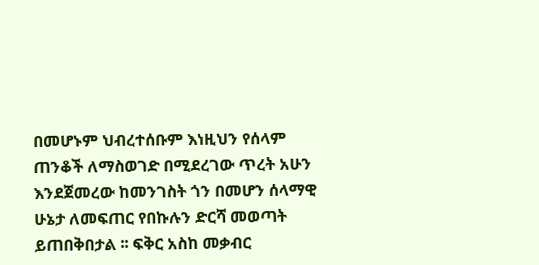በመሆኑም ህብረተሰቡም እነዚህን የሰላም ጠንቆች ለማስወገድ በሚደረገው ጥረት አሁን እንደጀመረው ከመንገስት ጎን በመሆን ሰላማዊ ሁኔታ ለመፍጠር የበኩሉን ድርሻ መወጣት ይጠበቅበታል ፡፡ ፍቅር አስከ መቃብር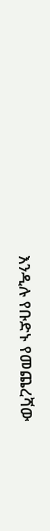እንዲሉ የቡድኑ የመጨረሻው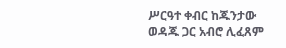ሥርዓተ ቀብር ከጁንታው ወዳጁ ጋር አብሮ ሊፈጸም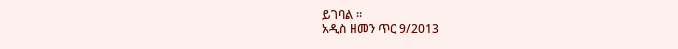ይገባል ።
አዲስ ዘመን ጥር 9/2013